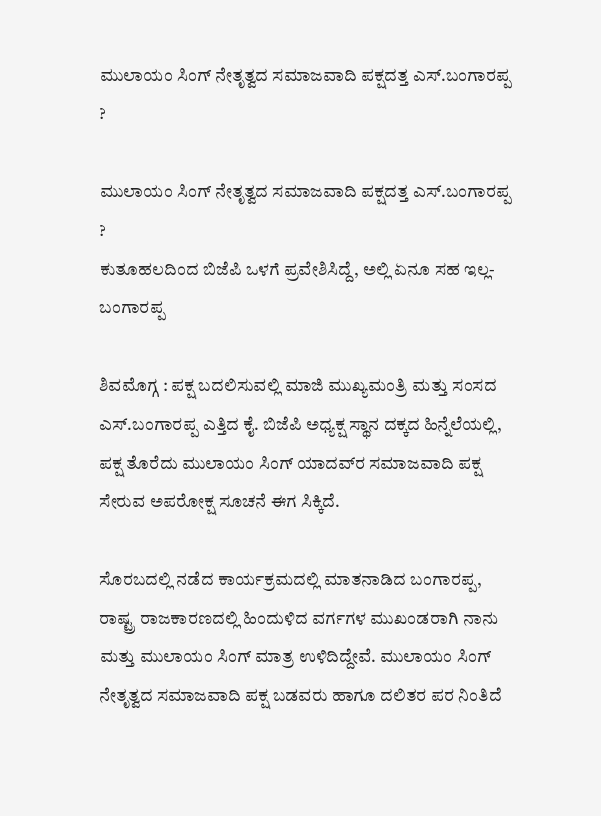ಮುಲಾಯಂ ಸಿಂಗ್‌ ನೇತೃತ್ವದ ಸಮಾಜವಾದಿ ಪಕ್ಷದತ್ತ ಎಸ್‌.ಬಂಗಾರಪ್ಪ ?

ಮುಲಾಯಂ ಸಿಂಗ್‌ ನೇತೃತ್ವದ ಸಮಾಜವಾದಿ ಪಕ್ಷದತ್ತ ಎಸ್‌.ಬಂಗಾರಪ್ಪ ?
ಕುತೂಹಲದಿಂದ ಬಿಜೆಪಿ ಒಳಗೆ ಪ್ರವೇಶಿಸಿದ್ದೆ, ಅಲ್ಲಿ ಏನೂ ಸಹ ಇಲ್ಲ- ಬಂಗಾರಪ್ಪ

ಶಿವಮೊಗ್ಗ : ಪಕ್ಷ ಬದಲಿಸುವಲ್ಲಿ ಮಾಜಿ ಮುಖ್ಯಮಂತ್ರಿ ಮತ್ತು ಸಂಸದ ಎಸ್‌.ಬಂಗಾರಪ್ಪ ಎತ್ತಿದ ಕೈ. ಬಿಜೆಪಿ ಅಧ್ಯಕ್ಷ ಸ್ಥಾನ ದಕ್ಕದ ಹಿನ್ನೆಲೆಯಲ್ಲಿ, ಪಕ್ಷ ತೊರೆದು ಮುಲಾಯಂ ಸಿಂಗ್‌ ಯಾದವ್‌ರ ಸಮಾಜವಾದಿ ಪಕ್ಷ ಸೇರುವ ಅಪರೋಕ್ಷ ಸೂಚನೆ ಈಗ ಸಿಕ್ಕಿದೆ.

ಸೊರಬದಲ್ಲಿ ನಡೆದ ಕಾರ್ಯಕ್ರಮದಲ್ಲಿ ಮಾತನಾಡಿದ ಬಂಗಾರಪ್ಪ, ರಾಷ್ಟ್ರ ರಾಜಕಾರಣದಲ್ಲಿ ಹಿಂದುಳಿದ ವರ್ಗಗಳ ಮುಖಂಡರಾಗಿ ನಾನು ಮತ್ತು ಮುಲಾಯಂ ಸಿಂಗ್‌ ಮಾತ್ರ ಉಳಿದಿದ್ದೇವೆ. ಮುಲಾಯಂ ಸಿಂಗ್‌ ನೇತೃತ್ವದ ಸಮಾಜವಾದಿ ಪಕ್ಷ ಬಡವರು ಹಾಗೂ ದಲಿತರ ಪರ ನಿಂತಿದೆ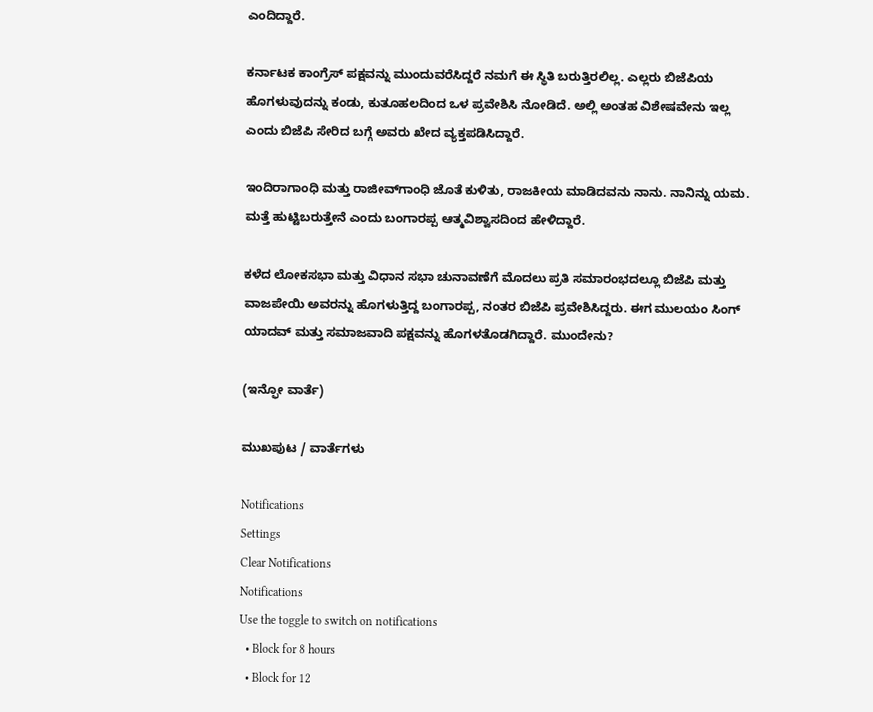ಎಂದಿದ್ದಾರೆ.

ಕರ್ನಾಟಕ ಕಾಂಗ್ರೆಸ್‌ ಪಕ್ಷವನ್ನು ಮುಂದುವರೆಸಿದ್ದರೆ ನಮಗೆ ಈ ಸ್ಥಿತಿ ಬರುತ್ತಿರಲಿಲ್ಲ. ಎಲ್ಲರು ಬಿಜೆಪಿಯ ಹೊಗಳುವುದನ್ನು ಕಂಡು, ಕುತೂಹಲದಿಂದ ಒಳ ಪ್ರವೇಶಿಸಿ ನೋಡಿದೆ. ಅಲ್ಲಿ ಅಂತಹ ವಿಶೇಷವೇನು ಇಲ್ಲ ಎಂದು ಬಿಜೆಪಿ ಸೇರಿದ ಬಗ್ಗೆ ಅವರು ಖೇದ ವ್ಯಕ್ತಪಡಿಸಿದ್ದಾರೆ.

ಇಂದಿರಾಗಾಂಧಿ ಮತ್ತು ರಾಜೀವ್‌ಗಾಂಧಿ ಜೊತೆ ಕುಳಿತು, ರಾಜಕೀಯ ಮಾಡಿದವನು ನಾನು. ನಾನಿನ್ನು ಯಮ. ಮತ್ತೆ ಹುಟ್ಟಿಬರುತ್ತೇನೆ ಎಂದು ಬಂಗಾರಪ್ಪ ಆತ್ಮವಿಶ್ವಾಸದಿಂದ ಹೇಳಿದ್ದಾರೆ.

ಕಳೆದ ಲೋಕಸಭಾ ಮತ್ತು ವಿಧಾನ ಸಭಾ ಚುನಾವಣೆಗೆ ಮೊದಲು ಪ್ರತಿ ಸಮಾರಂಭದಲ್ಲೂ ಬಿಜೆಪಿ ಮತ್ತು ವಾಜಪೇಯಿ ಅವರನ್ನು ಹೊಗಳುತ್ತಿದ್ದ ಬಂಗಾರಪ್ಪ, ನಂತರ ಬಿಜೆಪಿ ಪ್ರವೇಶಿಸಿದ್ದರು. ಈಗ ಮುಲಯಂ ಸಿಂಗ್‌ ಯಾದವ್‌ ಮತ್ತು ಸಮಾಜವಾದಿ ಪಕ್ಷವನ್ನು ಹೊಗಳತೊಡಗಿದ್ದಾರೆ. ಮುಂದೇನು?

(ಇನ್ಫೋ ವಾರ್ತೆ)

ಮುಖಪುಟ / ವಾರ್ತೆಗಳು

Notifications
Settings
Clear Notifications
Notifications
Use the toggle to switch on notifications
  • Block for 8 hours
  • Block for 12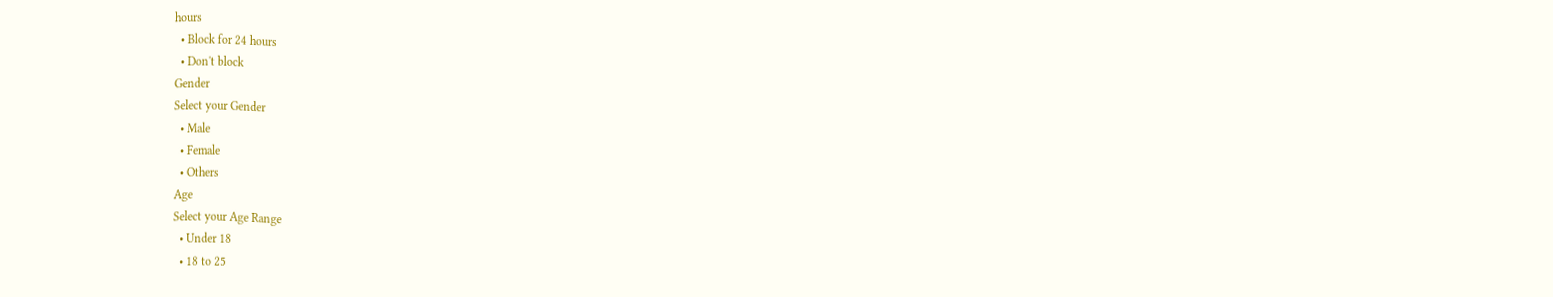hours
  • Block for 24 hours
  • Don't block
Gender
Select your Gender
  • Male
  • Female
  • Others
Age
Select your Age Range
  • Under 18
  • 18 to 25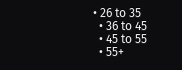• 26 to 35
  • 36 to 45
  • 45 to 55
  • 55+